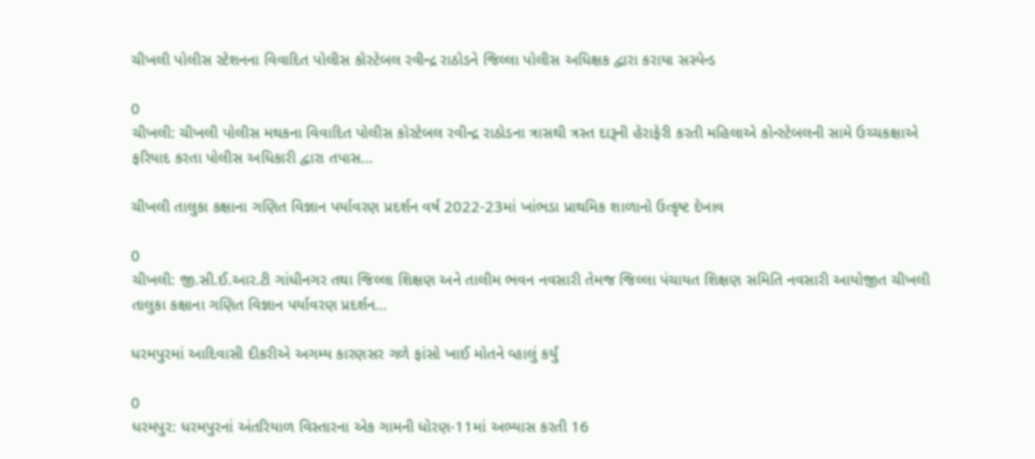ચીખલી પોલીસ સ્ટેશનના વિવાદિત પોલીસ કોસ્ટેબલ રવીન્દ્ર રાઠોડને જિલ્લા પોલીસ અધિક્ષક દ્વારા કરાયા સસ્પેન્ડ

0
ચીખલી: ચીખલી પોલીસ મથકના વિવાદિત પોલીસ કોસ્ટેબલ રવીન્દ્ર રાઠોડના ત્રાસથી ત્રસ્ત દારૂની હેરાફેરી કરતી મહિલાએ કોન્સ્ટેબલની સામે ઉચ્ચકક્ષાએ ફરિયાદ કરતા પોલીસ અધિકારી દ્વારા તપાસ...

ચીખલી તાલુકા કક્ષાના ગણિત વિજ્ઞાન પર્યાવરણ પ્રદર્શન વર્ષ 2022-23માં ખાંભડા પ્રાથમિક શાળાનો ઉત્કૃષ્ટ દેખાવ

0
ચીખલી: જી.સી.ઈ.આર.ટી ગાંધીનગર તથા જિલ્લા શિક્ષણ અને તાલીમ ભવન નવસારી તેમજ જિલ્લા પંચાયત શિક્ષણ સમિતિ નવસારી આયોજીત ચીખલી તાલુકા કક્ષાના ગણિત વિજ્ઞાન પર્યાવરણ પ્રદર્શન...

ધરમપુરમાં આદિવાસી દીકરીએ અગમ્ય કારણસર ગળે ફાંસો ખાઈ મોતને વ્હાલું કર્યું

0
ધરમપુર: ધરમપુરનાં અંતરિયાળ વિસ્તારના એક ગામની ધોરણ-11માં અભ્યાસ કરતી 16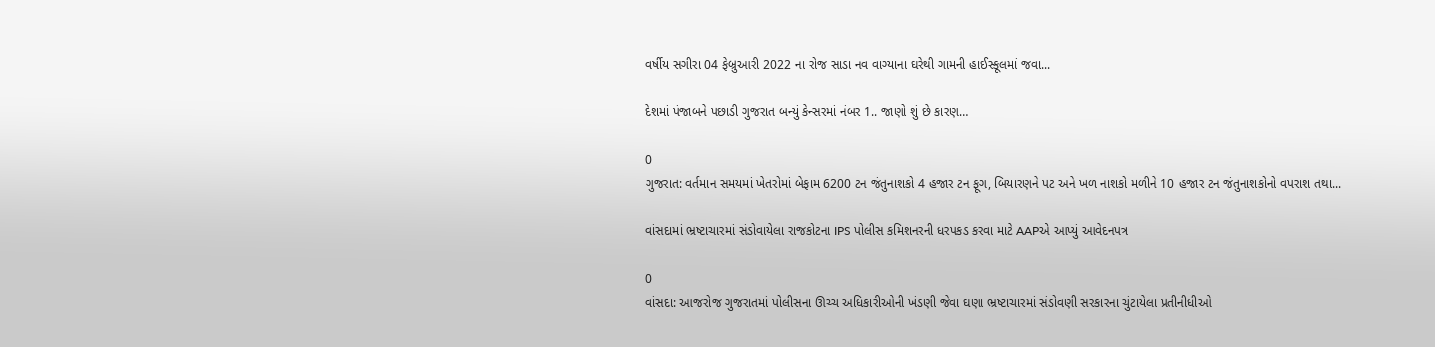વર્ષીય સગીરા 04 ફેબ્રુઆરી 2022 ના રોજ સાડા નવ વાગ્યાના ઘરેથી ગામની હાઈસ્કૂલમાં જવા...

દેશમાં પંજાબને પછાડી ગુજરાત બન્યું કેન્સરમાં નંબર 1.. જાણો શું છે કારણ…

0
ગુજરાત: વર્તમાન સમયમાં ખેતરોમાં બેફામ 6200 ટન જંતુનાશકો 4 હજાર ટન ફૂગ, બિયારણને પટ અને ખળ નાશકો મળીને 10 હજાર ટન જંતુનાશકોનો વપરાશ તથા...

વાંસદામાં ભ્રષ્ટાચારમાં સંડોવાયેલા રાજકોટના IPS પોલીસ કમિશનરની ધરપકડ કરવા માટે AAPએ આપ્યું આવેદનપત્ર

0
વાંસદા: આજરોજ ગુજરાતમાં પોલીસના ઊચ્ચ અધિકારીઓની ખંડણી જેવા ઘણા ભ્રષ્ટાચારમાં સંડોવણી સરકારના ચુંટાયેલા પ્રતીનીધીઓ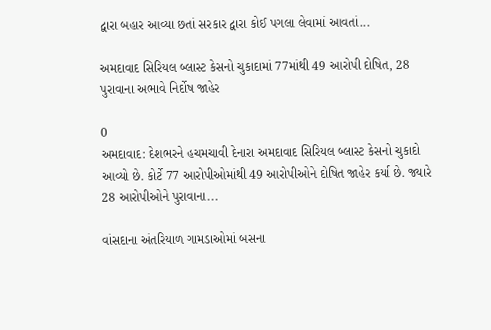દ્વારા બહાર આવ્યા છતાં સરકાર દ્વારા કોઈ પગલા લેવામાં આવતાં...

અમદાવાદ સિરિયલ બ્લાસ્ટ કેસનો ચુકાદામાં 77માંથી 49 આરોપી દોષિત, 28 પુરાવાના અભાવે નિર્દોષ જાહેર

0
અમદાવાદ: દેશભરને હચમચાવી દેનારા અમદાવાદ સિરિયલ બ્લાસ્ટ કેસનો ચુકાદો આવ્યો છે. કોર્ટે 77 આરોપીઓમાંથી 49 આરોપીઓને દોષિત જાહેર કર્યા છે. જ્યારે 28 આરોપીઓને પુરાવાના...

વાંસદાના અંતરિયાળ ગામડાઓમાં બસના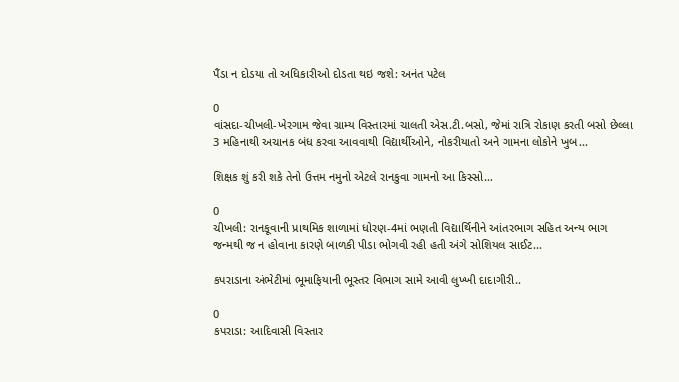પૈંડા ન દોડયા તો અધિકારીઓ દોડતા થઇ જશે: અનંત પટેલ

0
વાંસદા-ચીખલી-ખેરગામ જેવા ગ્રામ્ય વિસ્તારમાં ચાલતી એસ.ટી.બસો, જેમાં રાત્રિ રોકાણ કરતી બસો છેલ્લા 3 મહિનાથી અચાનક બંધ કરવા આવવાથી વિદ્યાર્થીઓને, નોકરીયાતો અને ગામના લોકોને ખુબ...

શિક્ષક શું કરી શકે તેનો ઉત્તમ નમુનો એટલે રાનકુવા ગામનો આ કિસ્સો…

0
ચીખલી: રાનકૂવાની પ્રાથમિક શાળામાં ધોરણ-4માં ભણતી વિદ્યાર્થિનીને આંતરભાગ સહિત અન્ય ભાગ જન્મથી જ ન હોવાના કારણે બાળકી પીડા ભોગવી રહી હતી અંગે સોશિયલ સાઈટ...

કપરાડાના અંભેટીમાં ભૂમાફિયાની ભૂસ્તર વિભાગ સામે આવી લુખ્ખી દાદાગીરી..

0
કપરાડા: આદિવાસી વિસ્તાર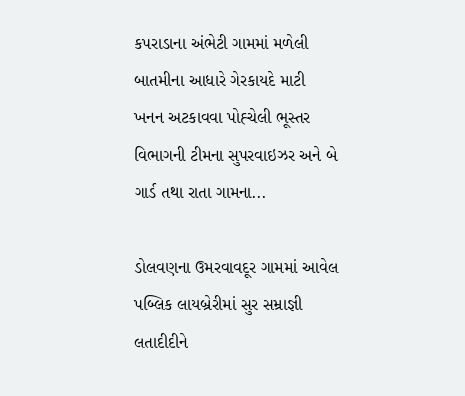કપરાડાના અંભેટી ગામમાં મળેલી બાતમીના આધારે ગેરકાયદે માટી ખનન અટકાવવા પોહ્ચેલી ભૂસ્તર વિભાગની ટીમના સુપરવાઇઝર અને બે ગાર્ડ તથા રાતા ગામના...

ડોલવણના ઉમરવાવદૂર ગામમાં આવેલ પબ્લિક લાયબ્રેરીમાં સુર સમ્રાજ્ઞી લતાદીદીને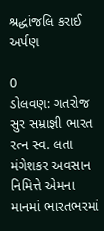શ્રદ્ધાંજલિ કરાઈ અર્પણ

0
ડોલવણ: ગતરોજ સુર સમ્રાજ્ઞી ભારત રત્ન સ્વ. લતા મંગેશકર અવસાન નિમિત્તે એમના માનમાં ભારતભરમાં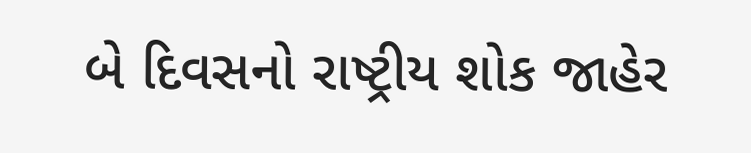બે દિવસનો રાષ્ટ્રીય શોક જાહેર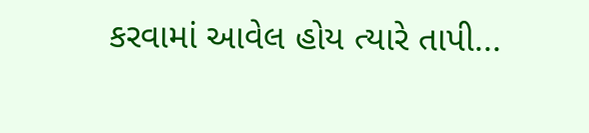કરવામાં આવેલ હોય ત્યારે તાપી...